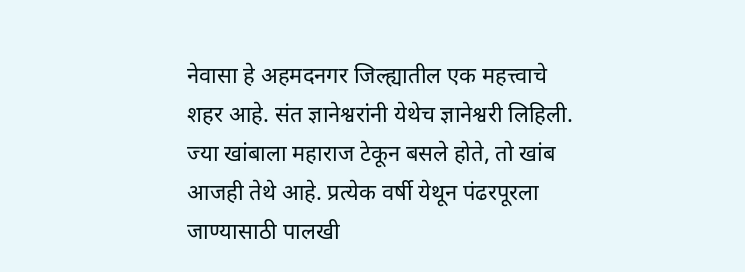नेवासा हे अहमदनगर जिल्ह्यातील एक महत्त्वाचे शहर आहे. संत ज्ञानेश्वरांनी येथेच ज्ञानेश्वरी लिहिली. ज्या खांबाला महाराज टेकून बसले होते, तो खांब आजही तेथे आहे. प्रत्येक वर्षी येथून पंढरपूरला जाण्यासाठी पालखी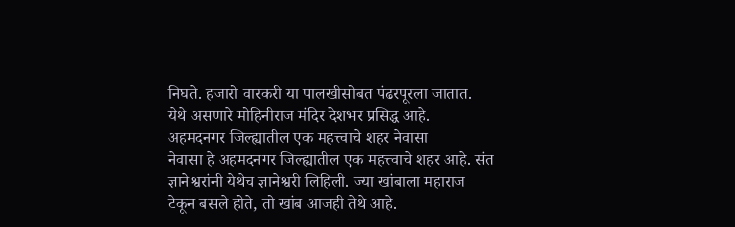निघते. हजारो वारकरी या पालखीसोबत पंढरपूरला जातात. येथे असणारे मोहिनीराज मंदिर देशभर प्रसिद्ध आहे.
अहमदनगर जिल्ह्यातील एक महत्त्वाचे शहर नेवासा
नेवासा हे अहमदनगर जिल्ह्यातील एक महत्त्वाचे शहर आहे. संत ज्ञानेश्वरांनी येथेच ज्ञानेश्वरी लिहिली. ज्या खांबाला महाराज टेकून बसले होते, तो खांब आजही तेथे आहे.